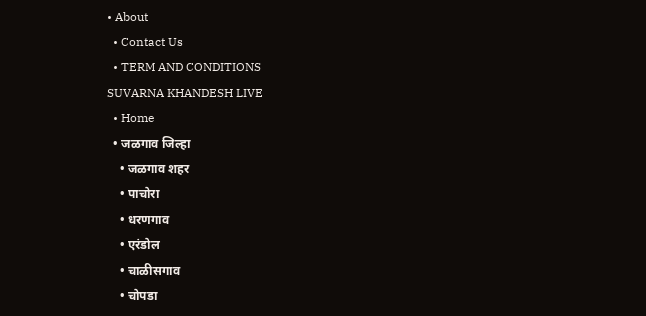• About
  • Contact Us
  • TERM AND CONDITIONS
SUVARNA KHANDESH LIVE
  • Home
  • जळगाव जिल्हा
    • जळगाव शहर
    • पाचोरा
    • धरणगाव
    • एरंडोल
    • चाळीसगाव
    • चोपडा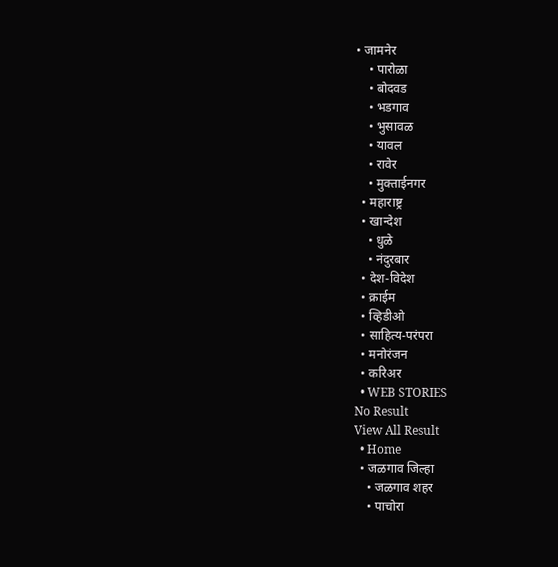• जामनेर
    • पारोळा
    • बोदवड
    • भडगाव
    • भुसावळ
    • यावल
    • रावेर
    • मुक्ताईनगर
  • महाराष्ट्र
  • खान्देश
    • धुळे
    • नंदुरबार
  • देश-विदेश
  • क्राईम
  • व्हिडीओ
  • साहित्य-परंपरा
  • मनोरंजन
  • करिअर
  • WEB STORIES
No Result
View All Result
  • Home
  • जळगाव जिल्हा
    • जळगाव शहर
    • पाचोरा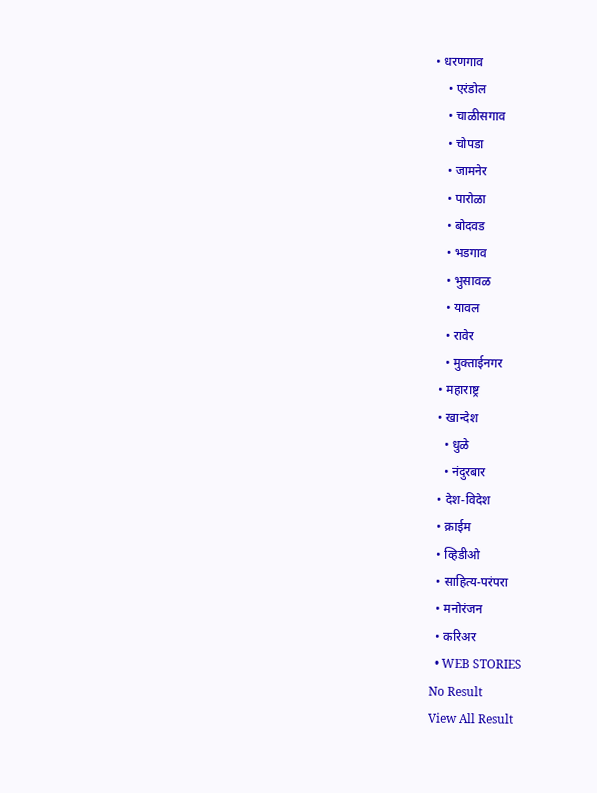• धरणगाव
    • एरंडोल
    • चाळीसगाव
    • चोपडा
    • जामनेर
    • पारोळा
    • बोदवड
    • भडगाव
    • भुसावळ
    • यावल
    • रावेर
    • मुक्ताईनगर
  • महाराष्ट्र
  • खान्देश
    • धुळे
    • नंदुरबार
  • देश-विदेश
  • क्राईम
  • व्हिडीओ
  • साहित्य-परंपरा
  • मनोरंजन
  • करिअर
  • WEB STORIES
No Result
View All Result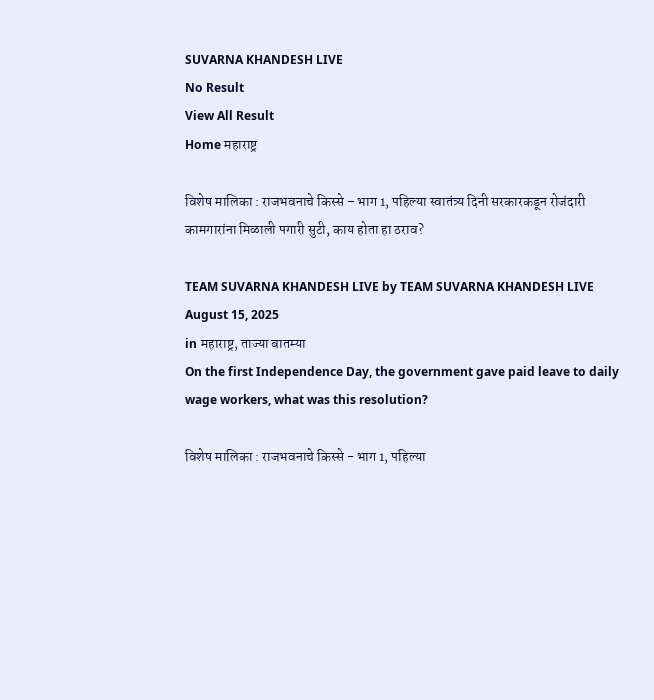SUVARNA KHANDESH LIVE
No Result
View All Result
Home महाराष्ट्र

विशेष मालिका : राजभवनाचे किस्से – भाग 1, पहिल्या स्वातंत्र्य दिनी सरकारकडून रोजंदारी कामगारांना मिळाली पगारी सुटी, काय होता हा ठराव?

TEAM SUVARNA KHANDESH LIVE by TEAM SUVARNA KHANDESH LIVE
August 15, 2025
in महाराष्ट्र, ताज्या बातम्या
On the first Independence Day, the government gave paid leave to daily wage workers, what was this resolution?

विशेष मालिका : राजभवनाचे किस्से - भाग 1, पहिल्या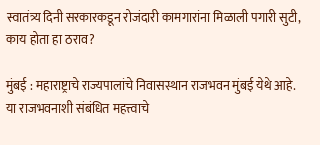स्वातंत्र्य दिनी सरकारकडून रोजंदारी कामगारांना मिळाली पगारी सुटी, काय होता हा ठराव?

मुंबई : महाराष्ट्राचे राज्यपालांचे निवासस्थान राजभवन मुंबई येथे आहे. या राजभवनाशी संबंधित महत्त्वाचे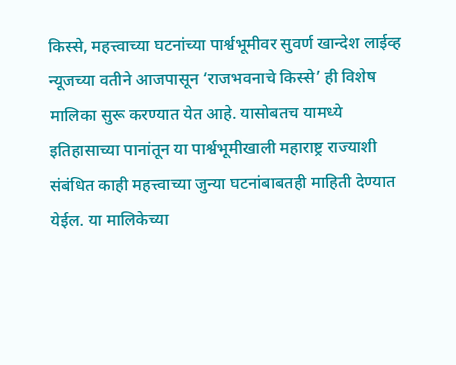किस्से, महत्त्वाच्या घटनांच्या पार्श्वभूमीवर सुवर्ण खान्देश लाईव्ह न्यूजच्या वतीने आजपासून ‘राजभवनाचे किस्से’ ही विशेष मालिका सुरू करण्यात येत आहे. यासोबतच यामध्ये इतिहासाच्या पानांतून या पार्श्वभूमीखाली महाराष्ट्र राज्याशी संबंधित काही महत्त्वाच्या जुन्या घटनांबाबतही माहिती देण्यात येईल. या मालिकेच्या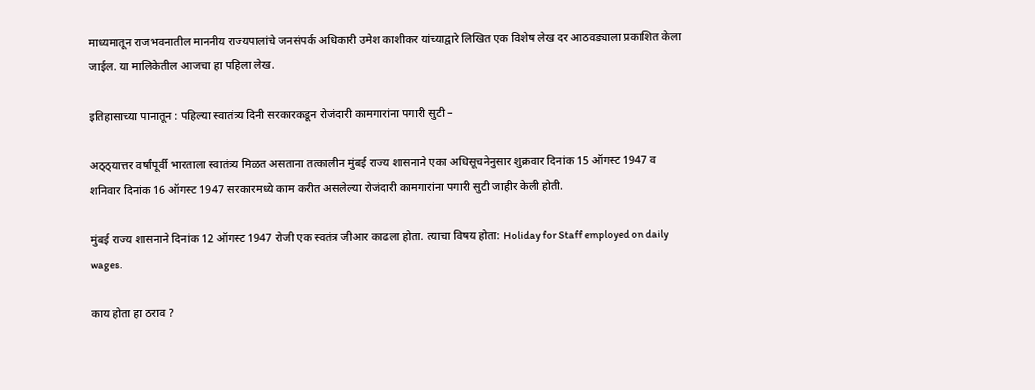माध्यमातून राजभवनातील माननीय राज्यपालांचे जनसंपर्क अधिकारी उमेश काशीकर यांच्याद्वारे लिखित एक विशेष लेख दर आठवड्याला प्रकाशित केला जाईल. या मालिकेतील आजचा हा पहिला लेख.

इतिहासाच्या पानातून : पहिल्या स्वातंत्र्य दिनी सरकारकडून रोजंदारी कामगारांना पगारी सुटी –

अठ्ठ्यात्तर वर्षांपूर्वी भारताला स्वातंत्र्य मिळत असताना तत्कालीन मुंबई राज्य शासनाने एका अधिसूचनेनुसार शुक्रवार दिनांक 15 ऑगस्ट 1947 व शनिवार दिनांक 16 ऑगस्ट 1947 सरकारमध्ये काम करीत असलेल्या रोजंदारी कामगारांना पगारी सुटी जाहीर केली होती.

मुंबई राज्य शासनाने दिनांक 12 ऑगस्ट 1947 रोजी एक स्वतंत्र जीआर काढला होता. त्याचा विषय होता: Holiday for Staff employed on daily wages.

काय होता हा ठराव ?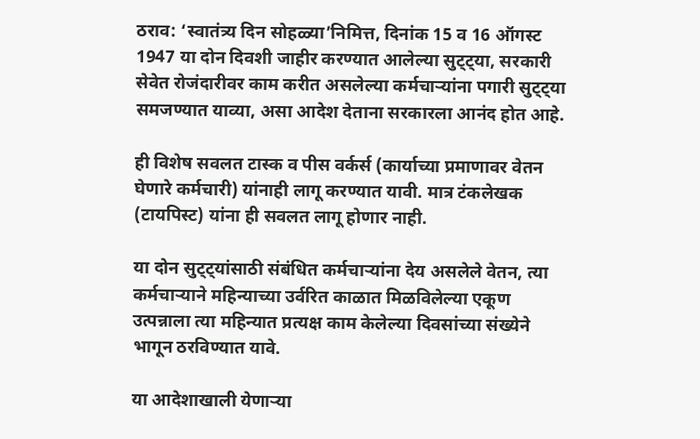ठराव: ‘स्वातंत्र्य दिन सोहळ्या’निमित्त, दिनांक 15 व 16 ऑगस्ट 1947 या दोन दिवशी जाहीर करण्यात आलेल्या सुट्ट्या, सरकारी सेवेत रोजंदारीवर काम करीत असलेल्या कर्मचाऱ्यांना पगारी सुट्ट्या समजण्यात याव्या, असा आदेश देताना सरकारला आनंद होत आहे.

ही विशेष सवलत टास्क व पीस वर्कर्स (कार्याच्या प्रमाणावर वेतन घेणारे कर्मचारी) यांनाही लागू करण्यात यावी. मात्र टंकलेखक (टायपिस्ट) यांना ही सवलत लागू होणार नाही.

या दोन सुट्ट्यांसाठी संबंधित कर्मचाऱ्यांना देय असलेले वेतन, त्या कर्मचाऱ्याने महिन्याच्या उर्वरित काळात मिळविलेल्या एकूण उत्पन्नाला त्या महिन्यात प्रत्यक्ष काम केलेल्या दिवसांच्या संख्येने भागून ठरविण्यात यावे.

या आदेशाखाली येणाऱ्या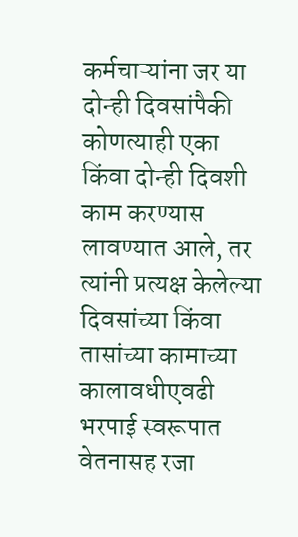कर्मचाऱ्यांना जर या दोन्ही दिवसांपैकी कोणत्याही एका किंवा दोन्ही दिवशी काम करण्यास लावण्यात आले, तर त्यांनी प्रत्यक्ष केलेल्या दिवसांच्या किंवा तासांच्या कामाच्या कालावधीएवढी भरपाई स्वरूपात वेतनासह रजा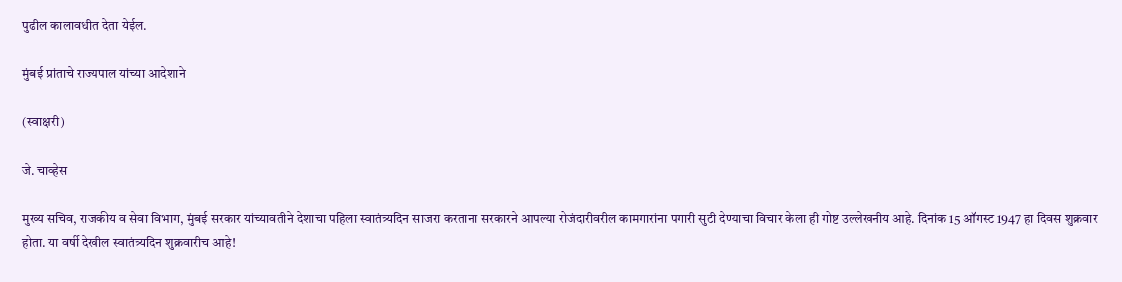पुढील कालावधीत देता येईल.

मुंबई प्रांताचे राज्यपाल यांच्या आदेशाने

(स्वाक्षरी)

जे. चाव्हेस

मुख्य सचिव, राजकीय व सेवा विभाग, मुंबई सरकार यांच्यावतीने देशाचा पहिला स्वातंत्र्यदिन साजरा करताना सरकारने आपल्या रोजंदारीवरील कामगारांना पगारी सुटी देण्याचा विचार केला ही गोष्ट उल्लेखनीय आहे. दिनांक 15 ऑगस्ट 1947 हा दिवस शुक्रवार होता. या वर्षी देखील स्वातंत्र्यदिन शुक्रवारीच आहे!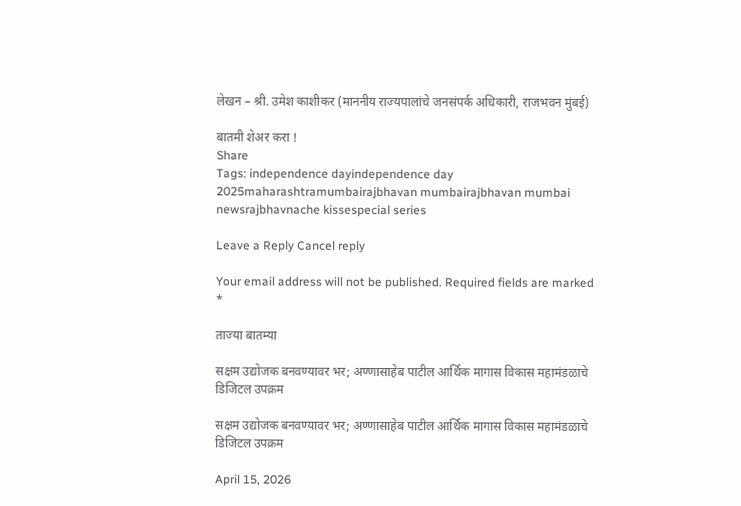लेखन – श्री. उमेश काशीकर (माननीय राज्यपालांचे जनसंपर्क अधिकारी, राजभवन मुंबई)

बातमी शेअर करा !
Share
Tags: independence dayindependence day 2025maharashtramumbairajbhavan mumbairajbhavan mumbai newsrajbhavnache kissespecial series

Leave a Reply Cancel reply

Your email address will not be published. Required fields are marked *

ताज्या बातम्या

सक्षम उद्योजक बनवण्यावर भर; अण्णासाहेब पाटील आर्थिक मागास विकास महामंडळाचे डिजिटल उपक्रम

सक्षम उद्योजक बनवण्यावर भर; अण्णासाहेब पाटील आर्थिक मागास विकास महामंडळाचे डिजिटल उपक्रम

April 15, 2026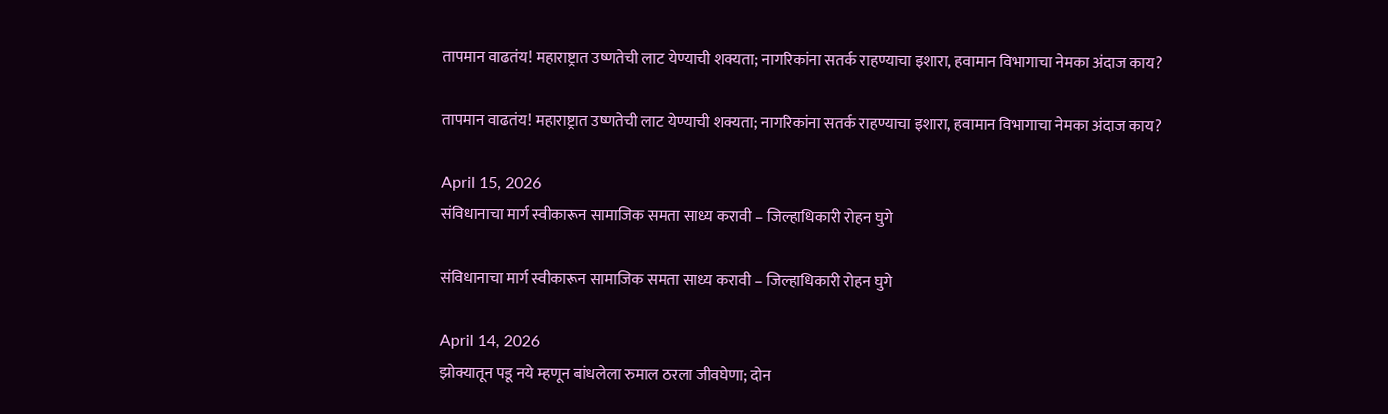तापमान वाढतंय! महाराष्ट्रात उष्णतेची लाट येण्याची शक्यता; नागरिकांना सतर्क राहण्याचा इशारा, हवामान विभागाचा नेमका अंदाज काय?

तापमान वाढतंय! महाराष्ट्रात उष्णतेची लाट येण्याची शक्यता; नागरिकांना सतर्क राहण्याचा इशारा, हवामान विभागाचा नेमका अंदाज काय?

April 15, 2026
संविधानाचा मार्ग स्वीकारून सामाजिक समता साध्य करावी – जिल्हाधिकारी रोहन घुगे

संविधानाचा मार्ग स्वीकारून सामाजिक समता साध्य करावी – जिल्हाधिकारी रोहन घुगे

April 14, 2026
झोक्यातून पडू नये म्हणून बांधलेला रुमाल ठरला जीवघेणा; दोन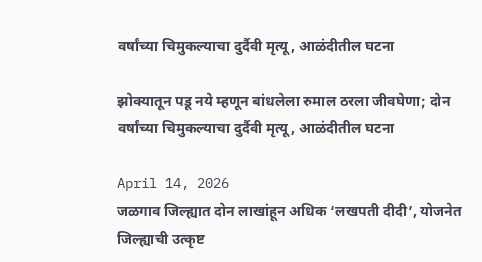वर्षांच्या चिमुकल्याचा दुर्दैवी मृत्यू, आळंदीतील घटना

झोक्यातून पडू नये म्हणून बांधलेला रुमाल ठरला जीवघेणा; दोन वर्षांच्या चिमुकल्याचा दुर्दैवी मृत्यू, आळंदीतील घटना

April 14, 2026
जळगाव जिल्ह्यात दोन लाखांहून अधिक ‘लखपती दीदी’, योजनेत जिल्ह्याची उत्कृष्ट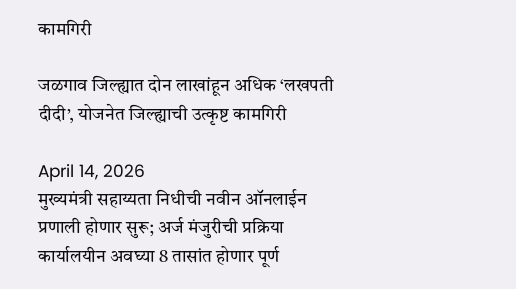कामगिरी

जळगाव जिल्ह्यात दोन लाखांहून अधिक ‘लखपती दीदी’, योजनेत जिल्ह्याची उत्कृष्ट कामगिरी

April 14, 2026
मुख्यमंत्री सहाय्यता निधीची नवीन ऑनलाईन प्रणाली होणार सुरू; अर्ज मंजुरीची प्रक्रिया कार्यालयीन अवघ्या 8 तासांत होणार पूर्ण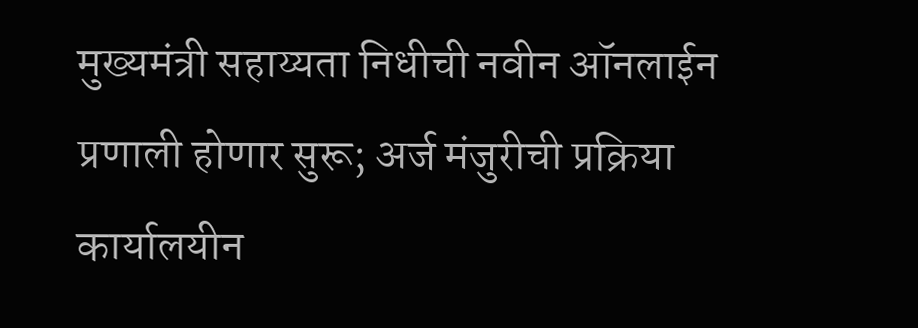मुख्यमंत्री सहाय्यता निधीची नवीन ऑनलाईन प्रणाली होणार सुरू; अर्ज मंजुरीची प्रक्रिया कार्यालयीन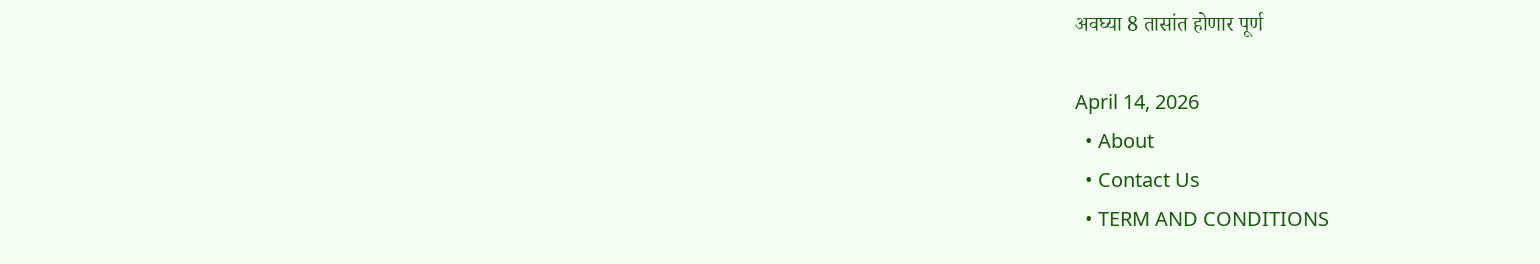अवघ्या 8 तासांत होणार पूर्ण

April 14, 2026
  • About
  • Contact Us
  • TERM AND CONDITIONS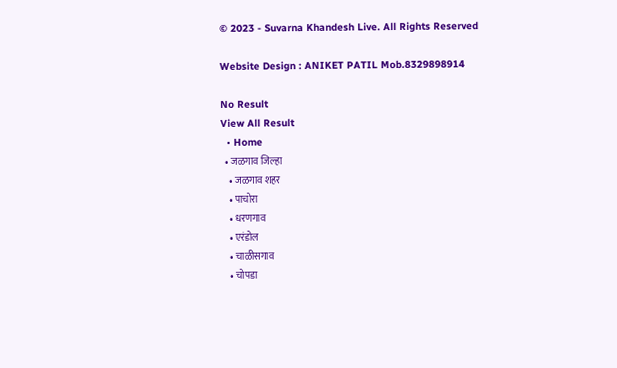© 2023 - Suvarna Khandesh Live. All Rights Reserved

Website Design : ANIKET PATIL Mob.8329898914

No Result
View All Result
  • Home
  • जळगाव जिल्हा
    • जळगाव शहर
    • पाचोरा
    • धरणगाव
    • एरंडोल
    • चाळीसगाव
    • चोपडा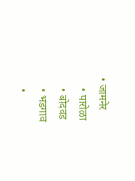• जामनेर
    • पारोळा
    • बोदवड
    • भडगाव
    •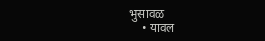भुसावळ
    • यावल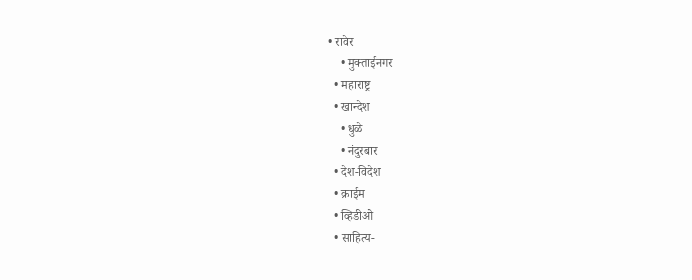• रावेर
    • मुक्ताईनगर
  • महाराष्ट्र
  • खान्देश
    • धुळे
    • नंदुरबार
  • देश-विदेश
  • क्राईम
  • व्हिडीओ
  • साहित्य-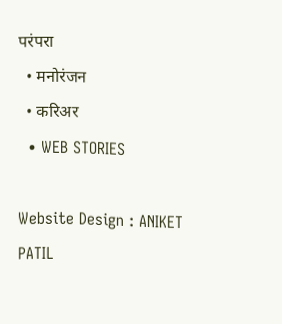परंपरा
  • मनोरंजन
  • करिअर
  • WEB STORIES

Website Design : ANIKET PATIL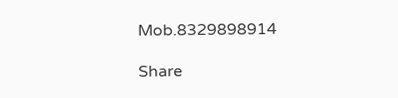Mob.8329898914

Share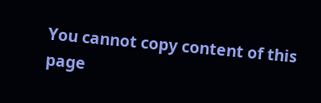You cannot copy content of this page